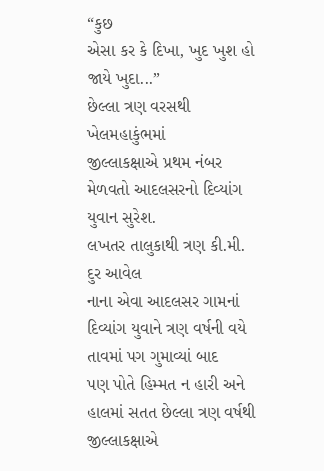“કુછ
એસા કર કે દિખા, ખુદ ખુશ હો જાયે ખુદા...”
છેલ્લા ત્રણ વરસથી ખેલમહાકુંભમાં
જીલ્લાકક્ષાએ પ્રથમ નંબર મેળવતો આદલસરનો દિવ્યાંગ યુવાન સુરેશ.
લખતર તાલુકાથી ત્રણ કી.મી. દુર આવેલ
નાના એવા આદલસર ગામનાં દિવ્યાંગ યુવાને ત્રણ વર્ષની વયે તાવમાં પગ ગુમાવ્યાં બાદ
પણ પોતે હિમ્મત ન હારી અને હાલમાં સતત છેલ્લા ત્રણ વર્ષથી જીલ્લાકક્ષાએ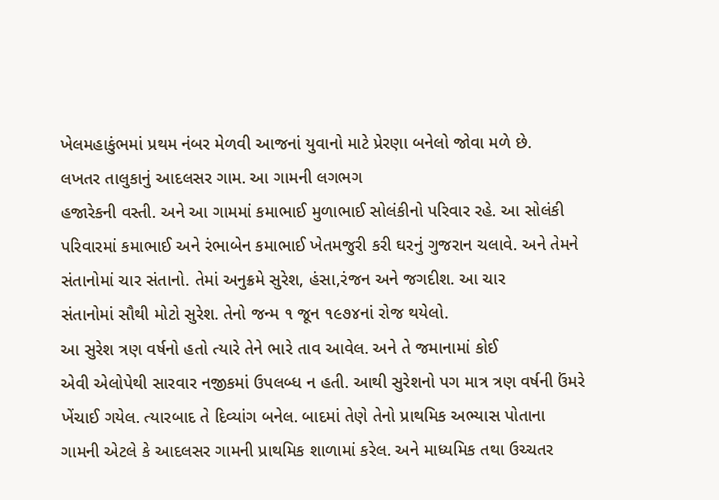ખેલમહાકુંભમાં પ્રથમ નંબર મેળવી આજનાં યુવાનો માટે પ્રેરણા બનેલો જોવા મળે છે.
લખતર તાલુકાનું આદલસર ગામ. આ ગામની લગભગ
હજારેકની વસ્તી. અને આ ગામમાં કમાભાઈ મુળાભાઈ સોલંકીનો પરિવાર રહે. આ સોલંકી
પરિવારમાં કમાભાઈ અને રંભાબેન કમાભાઈ ખેતમજુરી કરી ઘરનું ગુજરાન ચલાવે. અને તેમને
સંતાનોમાં ચાર સંતાનો. તેમાં અનુક્રમે સુરેશ, હંસા,રંજન અને જગદીશ. આ ચાર
સંતાનોમાં સૌથી મોટો સુરેશ. તેનો જન્મ ૧ જૂન ૧૯૭૪નાં રોજ થયેલો.
આ સુરેશ ત્રણ વર્ષનો હતો ત્યારે તેને ભારે તાવ આવેલ. અને તે જમાનામાં કોઈ
એવી એલોપેથી સારવાર નજીકમાં ઉપલબ્ધ ન હતી. આથી સુરેશનો પગ માત્ર ત્રણ વર્ષની ઉંમરે
ખેંચાઈ ગયેલ. ત્યારબાદ તે દિવ્યાંગ બનેલ. બાદમાં તેણે તેનો પ્રાથમિક અભ્યાસ પોતાના
ગામની એટલે કે આદલસર ગામની પ્રાથમિક શાળામાં કરેલ. અને માધ્યમિક તથા ઉચ્ચતર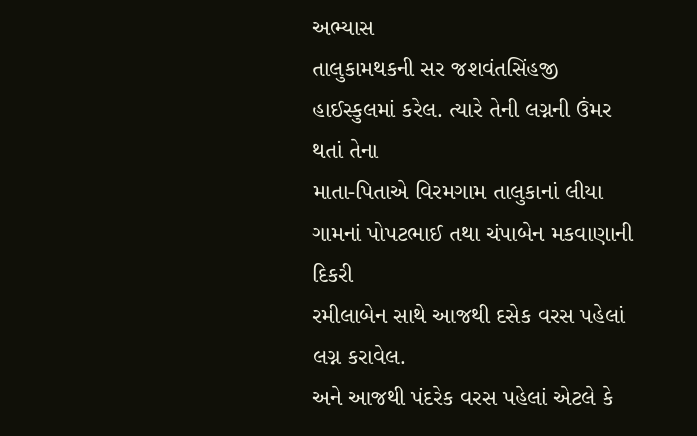અભ્યાસ
તાલુકામથકની સર જશવંતસિંહજી હાઈસ્કુલમાં કરેલ. ત્યારે તેની લગ્નની ઉંમર થતાં તેના
માતા-પિતાએ વિરમગામ તાલુકાનાં લીયા ગામનાં પોપટભાઈ તથા ચંપાબેન મકવાણાની દિકરી
રમીલાબેન સાથે આજથી દસેક વરસ પહેલાં લગ્ન કરાવેલ.
અને આજથી પંદરેક વરસ પહેલાં એટલે કે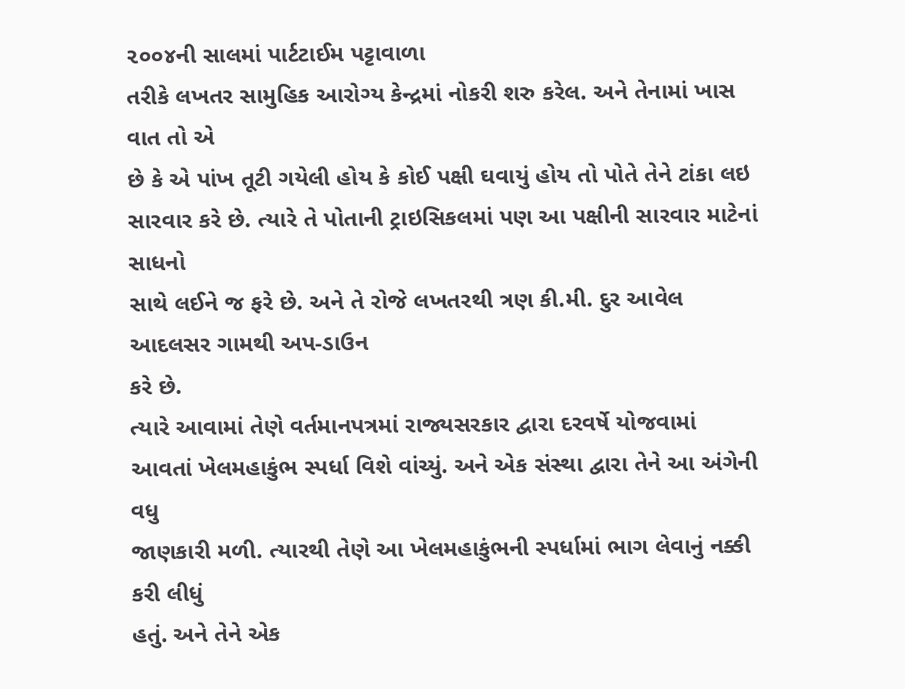૨૦૦૪ની સાલમાં પાર્ટટાઈમ પટ્ટાવાળા
તરીકે લખતર સામુહિક આરોગ્ય કેન્દ્રમાં નોકરી શરુ કરેલ. અને તેનામાં ખાસ વાત તો એ
છે કે એ પાંખ તૂટી ગયેલી હોય કે કોઈ પક્ષી ઘવાયું હોય તો પોતે તેને ટાંકા લઇ
સારવાર કરે છે. ત્યારે તે પોતાની ટ્રાઇસિકલમાં પણ આ પક્ષીની સારવાર માટેનાં સાધનો
સાથે લઈને જ ફરે છે. અને તે રોજે લખતરથી ત્રણ કી.મી. દુર આવેલ આદલસર ગામથી અપ-ડાઉન
કરે છે.
ત્યારે આવામાં તેણે વર્તમાનપત્રમાં રાજ્યસરકાર દ્વારા દરવર્ષે યોજવામાં
આવતાં ખેલમહાકુંભ સ્પર્ધા વિશે વાંચ્યું. અને એક સંસ્થા દ્વારા તેને આ અંગેની વધુ
જાણકારી મળી. ત્યારથી તેણે આ ખેલમહાકુંભની સ્પર્ધામાં ભાગ લેવાનું નક્કી કરી લીધું
હતું. અને તેને એક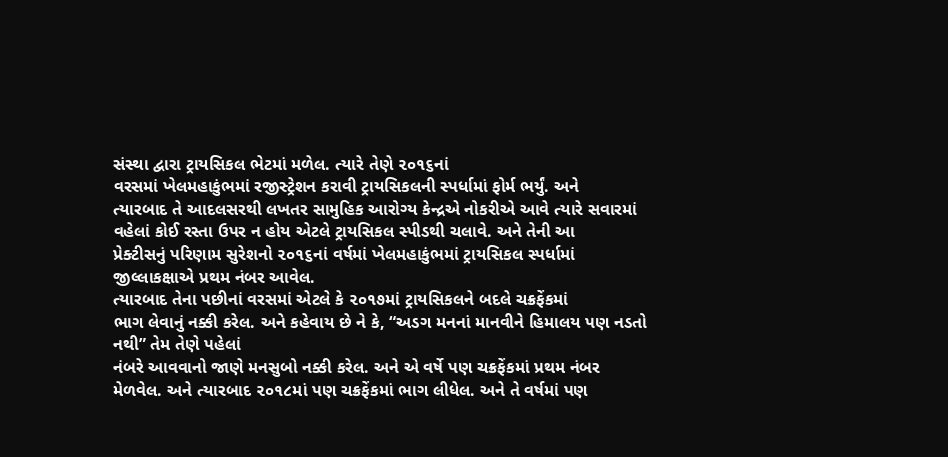સંસ્થા દ્વારા ટ્રાયસિકલ ભેટમાં મળેલ. ત્યારે તેણે ૨૦૧૬નાં
વરસમાં ખેલમહાકુંભમાં રજીસ્ટ્રેશન કરાવી ટ્રાયસિકલની સ્પર્ધામાં ફોર્મ ભર્યું. અને
ત્યારબાદ તે આદલસરથી લખતર સામુહિક આરોગ્ય કેન્દ્રએ નોકરીએ આવે ત્યારે સવારમાં
વહેલાં કોઈ રસ્તા ઉપર ન હોય એટલે ટ્રાયસિકલ સ્પીડથી ચલાવે. અને તેની આ
પ્રેક્ટીસનું પરિણામ સુરેશનો ૨૦૧૬નાં વર્ષમાં ખેલમહાકુંભમાં ટ્રાયસિકલ સ્પર્ધામાં
જીલ્લાકક્ષાએ પ્રથમ નંબર આવેલ.
ત્યારબાદ તેના પછીનાં વરસમાં એટલે કે ૨૦૧૭માં ટ્રાયસિકલને બદલે ચક્રફેંકમાં
ભાગ લેવાનું નક્કી કરેલ. અને કહેવાય છે ને કે, “અડગ મનનાં માનવીને હિમાલય પણ નડતો નથી” તેમ તેણે પહેલાં
નંબરે આવવાનો જાણે મનસુબો નક્કી કરેલ. અને એ વર્ષે પણ ચક્રફેંકમાં પ્રથમ નંબર
મેળવેલ. અને ત્યારબાદ ૨૦૧૮માં પણ ચક્રફેંકમાં ભાગ લીધેલ. અને તે વર્ષમાં પણ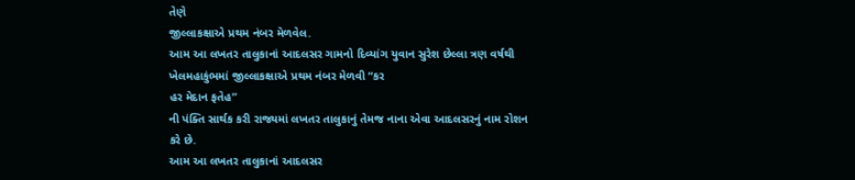તેણે
જીલ્લાકક્ષાએ પ્રથમ નંબર મેળવેલ.
આમ આ લખતર તાલુકાનાં આદલસર ગામનો દિવ્યાંગ યુવાન સુરેશ છેલ્લા ત્રણ વર્ષથી
ખેલમહાકુંભમાં જીલ્લાકક્ષાએ પ્રથમ નંબર મેળવી “કર
હર મેદાન ફતેહ”
ની પંક્તિ સાર્થક કરી રાજ્યમાં લખતર તાલુકાનું તેમજ નાના એવા આદલસરનું નામ રોશન
કરે છે.
આમ આ લખતર તાલુકાનાં આદલસર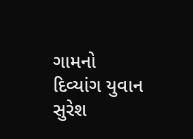ગામનો દિવ્યાંગ યુવાન સુરેશ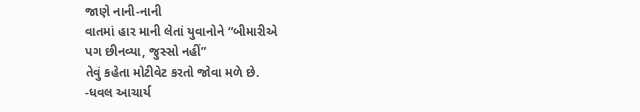જાણે નાની-નાની
વાતમાં હાર માની લેતાં યુવાનોને “બીમારીએ
પગ છીનવ્યા, જુસ્સો નહીં”
તેવું કહેતા મોટીવેટ કરતો જોવા મળે છે.
-ધવલ આચાર્ય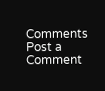Comments
Post a Comment